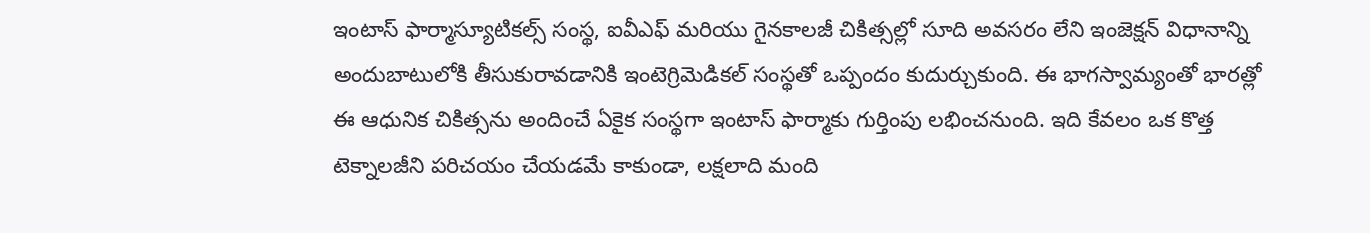ఇంటాస్ ఫార్మాస్యూటికల్స్ సంస్థ, ఐవీఎఫ్ మరియు గైనకాలజీ చికిత్సల్లో సూది అవసరం లేని ఇంజెక్షన్ విధానాన్ని అందుబాటులోకి తీసుకురావడానికి ఇంటెగ్రిమెడికల్ సంస్థతో ఒప్పందం కుదుర్చుకుంది. ఈ భాగస్వామ్యంతో భారత్లో ఈ ఆధునిక చికిత్సను అందించే ఏకైక సంస్థగా ఇంటాస్ ఫార్మాకు గుర్తింపు లభించనుంది. ఇది కేవలం ఒక కొత్త టెక్నాలజీని పరిచయం చేయడమే కాకుండా, లక్షలాది మంది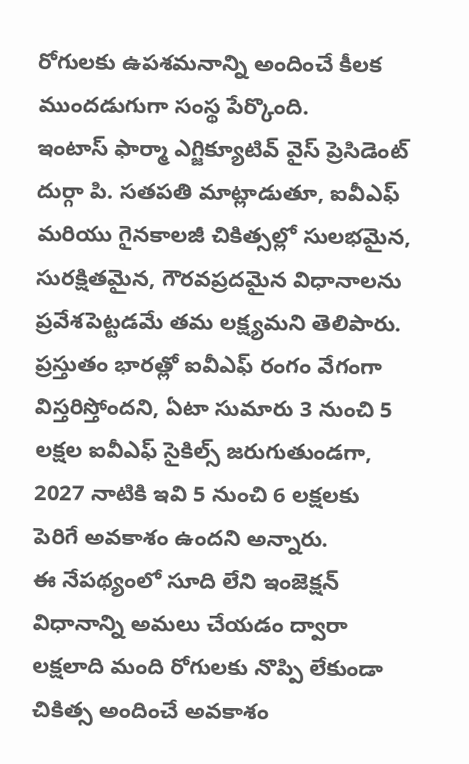రోగులకు ఉపశమనాన్ని అందించే కీలక ముందడుగుగా సంస్థ పేర్కొంది.
ఇంటాస్ ఫార్మా ఎగ్జిక్యూటివ్ వైస్ ప్రెసిడెంట్ దుర్గా పి. సతపతి మాట్లాడుతూ, ఐవీఎఫ్ మరియు గైనకాలజీ చికిత్సల్లో సులభమైన, సురక్షితమైన, గౌరవప్రదమైన విధానాలను ప్రవేశపెట్టడమే తమ లక్ష్యమని తెలిపారు. ప్రస్తుతం భారత్లో ఐవీఎఫ్ రంగం వేగంగా విస్తరిస్తోందని, ఏటా సుమారు 3 నుంచి 5 లక్షల ఐవీఎఫ్ సైకిల్స్ జరుగుతుండగా, 2027 నాటికి ఇవి 5 నుంచి 6 లక్షలకు పెరిగే అవకాశం ఉందని అన్నారు.
ఈ నేపథ్యంలో సూది లేని ఇంజెక్షన్ విధానాన్ని అమలు చేయడం ద్వారా లక్షలాది మంది రోగులకు నొప్పి లేకుండా చికిత్స అందించే అవకాశం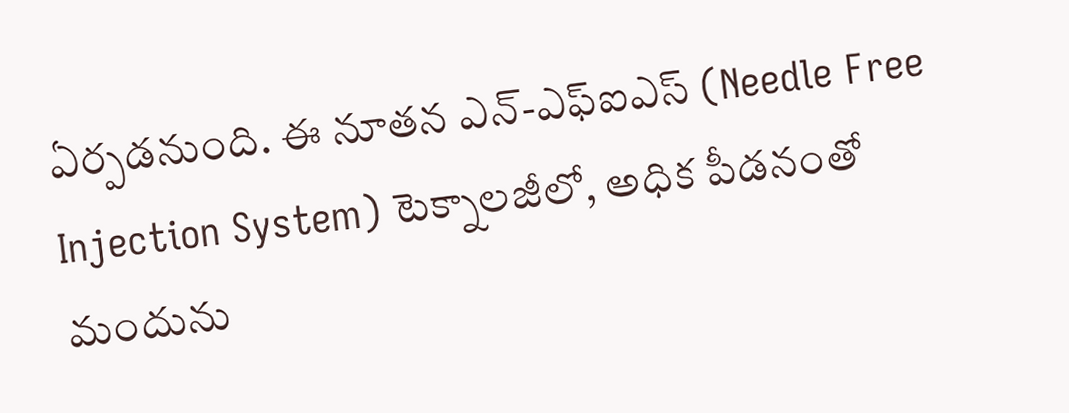ఏర్పడనుంది. ఈ నూతన ఎన్-ఎఫ్ఐఎస్ (Needle Free Injection System) టెక్నాలజీలో, అధిక పీడనంతో మందును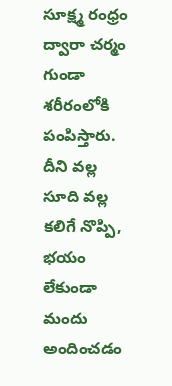సూక్ష్మ రంధ్రం ద్వారా చర్మం గుండా శరీరంలోకి పంపిస్తారు. దీని వల్ల సూది వల్ల కలిగే నొప్పి, భయం లేకుండా మందు అందించడం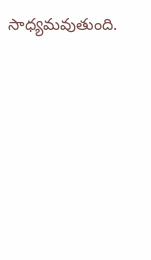సాధ్యమవుతుంది.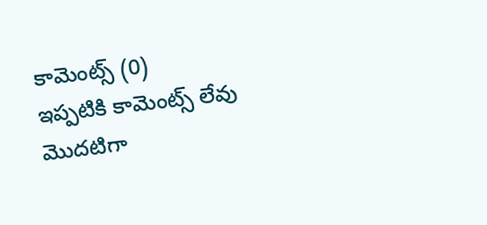కామెంట్స్ (0)
ఇప్పటికి కామెంట్స్ లేవు
మొదటిగా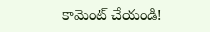కామెంట్ చేయండి!